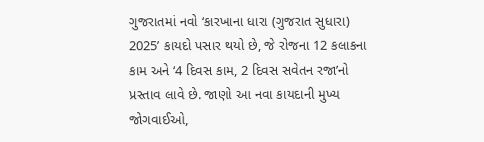ગુજરાતમાં નવો ‘કારખાના ધારા (ગુજરાત સુધારા) 2025’ કાયદો પસાર થયો છે, જે રોજના 12 કલાકના કામ અને ‘4 દિવસ કામ, 2 દિવસ સવેતન રજા’નો પ્રસ્તાવ લાવે છે. જાણો આ નવા કાયદાની મુખ્ય જોગવાઈઓ,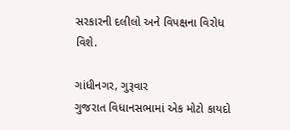સરકારની દલીલો અને વિપક્ષના વિરોધ વિશે.

ગાંધીનગર, ગુરૂવાર
ગુજરાત વિધાનસભામાં એક મોટો કાયદો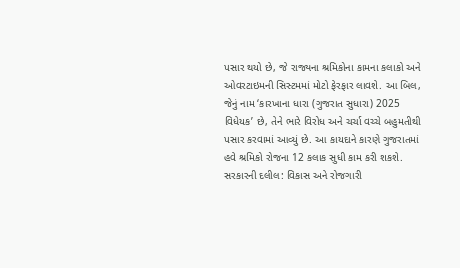પસાર થયો છે, જે રાજ્યના શ્રમિકોના કામના કલાકો અને ઓવરટાઇમની સિસ્ટમમાં મોટો ફેરફાર લાવશે. આ બિલ, જેનું નામ ‘કારખાના ધારા (ગુજરાત સુધારા) 2025 વિધેયક’ છે, તેને ભારે વિરોધ અને ચર્ચા વચ્ચે બહુમતીથી પસાર કરવામાં આવ્યું છે. આ કાયદાને કારણે ગુજરાતમાં હવે શ્રમિકો રોજના 12 કલાક સુધી કામ કરી શકશે.
સરકારની દલીલ: વિકાસ અને રોજગારી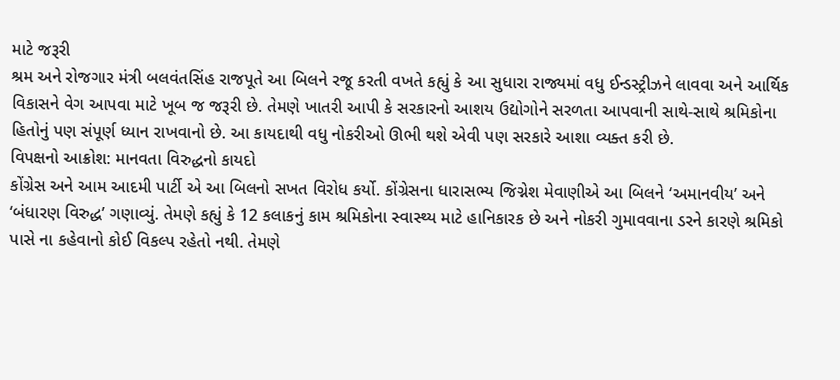માટે જરૂરી
શ્રમ અને રોજગાર મંત્રી બલવંતસિંહ રાજપૂતે આ બિલને રજૂ કરતી વખતે કહ્યું કે આ સુધારા રાજ્યમાં વધુ ઈન્ડસ્ટ્રીઝને લાવવા અને આર્થિક વિકાસને વેગ આપવા માટે ખૂબ જ જરૂરી છે. તેમણે ખાતરી આપી કે સરકારનો આશય ઉદ્યોગોને સરળતા આપવાની સાથે-સાથે શ્રમિકોના હિતોનું પણ સંપૂર્ણ ધ્યાન રાખવાનો છે. આ કાયદાથી વધુ નોકરીઓ ઊભી થશે એવી પણ સરકારે આશા વ્યક્ત કરી છે.
વિપક્ષનો આક્રોશ: માનવતા વિરુદ્ધનો કાયદો
કોંગ્રેસ અને આમ આદમી પાર્ટી એ આ બિલનો સખત વિરોધ કર્યો. કોંગ્રેસના ધારાસભ્ય જિગ્નેશ મેવાણીએ આ બિલને ‘અમાનવીય’ અને ‘બંધારણ વિરુદ્ધ’ ગણાવ્યું. તેમણે કહ્યું કે 12 કલાકનું કામ શ્રમિકોના સ્વાસ્થ્ય માટે હાનિકારક છે અને નોકરી ગુમાવવાના ડરને કારણે શ્રમિકો પાસે ના કહેવાનો કોઈ વિકલ્પ રહેતો નથી. તેમણે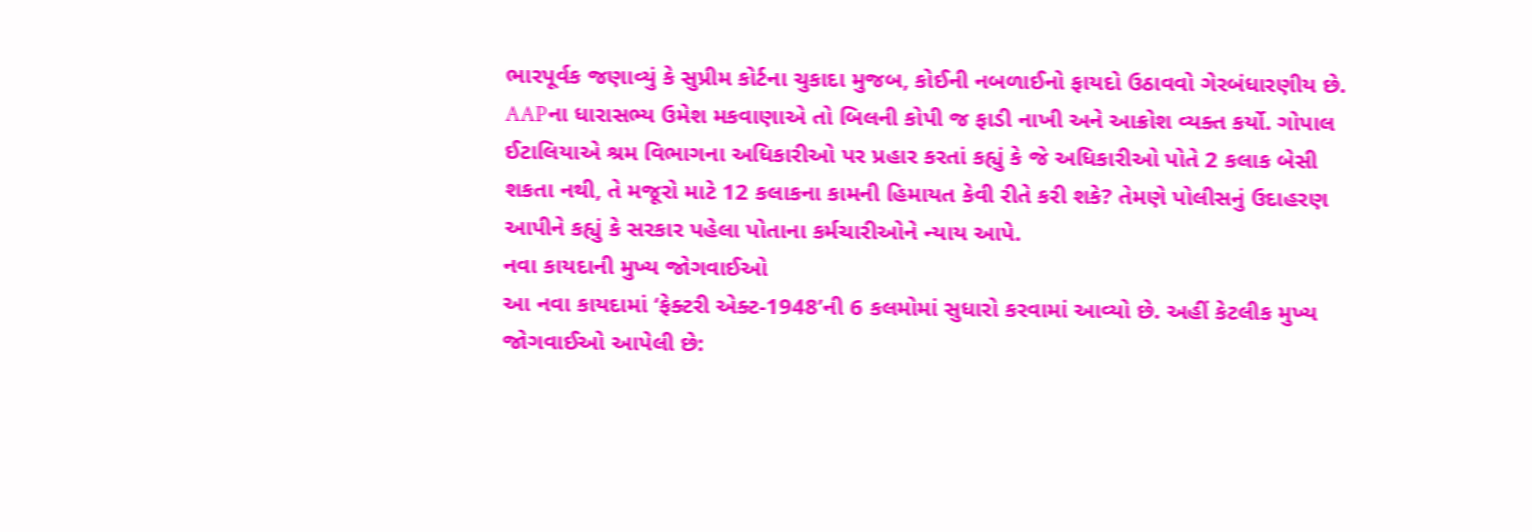ભારપૂર્વક જણાવ્યું કે સુપ્રીમ કોર્ટના ચુકાદા મુજબ, કોઈની નબળાઈનો ફાયદો ઉઠાવવો ગેરબંધારણીય છે.
AAPના ધારાસભ્ય ઉમેશ મકવાણાએ તો બિલની કોપી જ ફાડી નાખી અને આક્રોશ વ્યક્ત કર્યો. ગોપાલ ઈટાલિયાએ શ્રમ વિભાગના અધિકારીઓ પર પ્રહાર કરતાં કહ્યું કે જે અધિકારીઓ પોતે 2 કલાક બેસી શકતા નથી, તે મજૂરો માટે 12 કલાકના કામની હિમાયત કેવી રીતે કરી શકે? તેમણે પોલીસનું ઉદાહરણ આપીને કહ્યું કે સરકાર પહેલા પોતાના કર્મચારીઓને ન્યાય આપે.
નવા કાયદાની મુખ્ય જોગવાઈઓ
આ નવા કાયદામાં ‘ફેક્ટરી એક્ટ-1948’ની 6 કલમોમાં સુધારો કરવામાં આવ્યો છે. અહીં કેટલીક મુખ્ય જોગવાઈઓ આપેલી છે: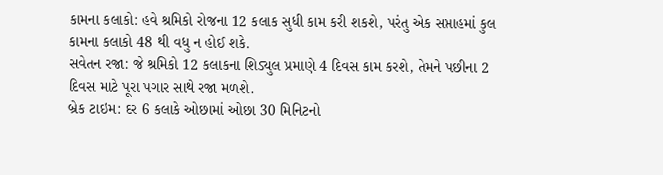કામના કલાકો: હવે શ્રમિકો રોજના 12 કલાક સુધી કામ કરી શકશે, પરંતુ એક સપ્તાહમાં કુલ કામના કલાકો 48 થી વધુ ન હોઈ શકે.
સવેતન રજા: જે શ્રમિકો 12 કલાકના શિડ્યુલ પ્રમાણે 4 દિવસ કામ કરશે, તેમને પછીના 2 દિવસ માટે પૂરા પગાર સાથે રજા મળશે.
બ્રેક ટાઇમ: દર 6 કલાકે ઓછામાં ઓછા 30 મિનિટનો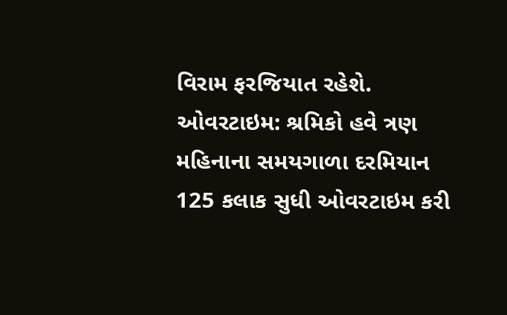વિરામ ફરજિયાત રહેશે.
ઓવરટાઇમ: શ્રમિકો હવે ત્રણ મહિનાના સમયગાળા દરમિયાન 125 કલાક સુધી ઓવરટાઇમ કરી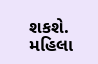શકશે.
મહિલા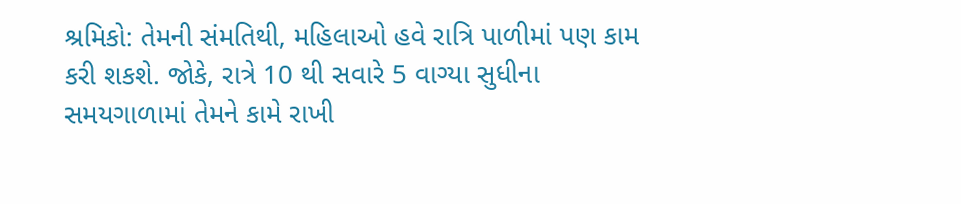શ્રમિકો: તેમની સંમતિથી, મહિલાઓ હવે રાત્રિ પાળીમાં પણ કામ કરી શકશે. જોકે, રાત્રે 10 થી સવારે 5 વાગ્યા સુધીના સમયગાળામાં તેમને કામે રાખી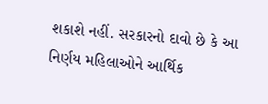શકાશે નહીં. સરકારનો દાવો છે કે આ નિર્ણય મહિલાઓને આર્થિક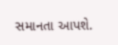સમાનતા આપશે.